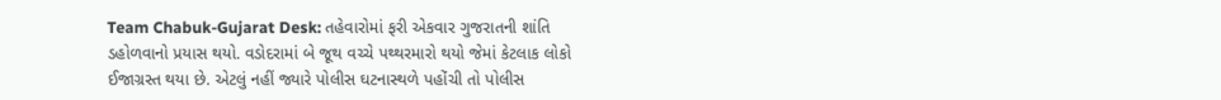Team Chabuk-Gujarat Desk: તહેવારોમાં ફરી એકવાર ગુજરાતની શાંતિ ડહોળવાનો પ્રયાસ થયો. વડોદરામાં બે જૂથ વચ્ચે પથ્થરમારો થયો જેમાં કેટલાક લોકો ઈજાગ્રસ્ત થયા છે. એટલું નહીં જ્યારે પોલીસ ઘટનાસ્થળે પહોંચી તો પોલીસ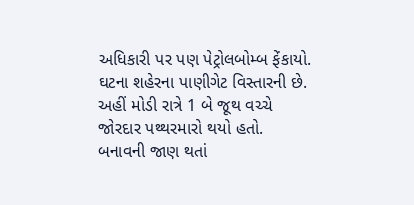અધિકારી પર પણ પેટ્રોલબોમ્બ ફેંકાયો.
ઘટના શહેરના પાણીગેટ વિસ્તારની છે. અહીં મોડી રાત્રે 1 બે જૂથ વચ્ચે જોરદાર પથ્થરમારો થયો હતો. બનાવની જાણ થતાં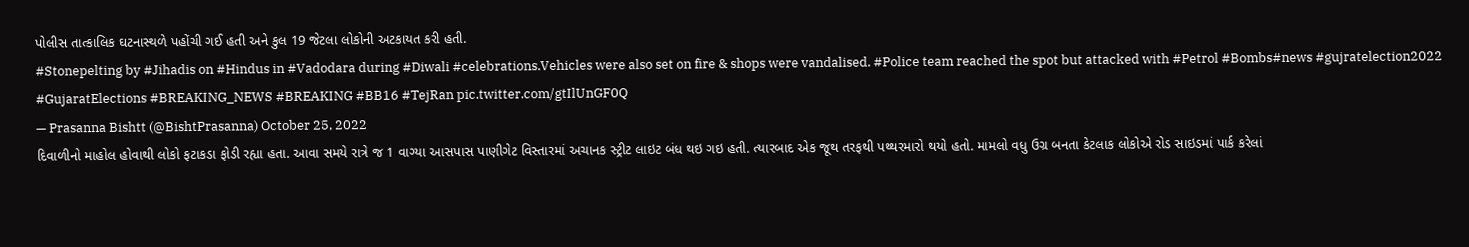પોલીસ તાત્કાલિક ઘટનાસ્થળે પહોંચી ગઈ હતી અને કુલ 19 જેટલા લોકોની અટકાયત કરી હતી.
#Stonepelting by #Jihadis on #Hindus in #Vadodara during #Diwali #celebrations.Vehicles were also set on fire & shops were vandalised. #Police team reached the spot but attacked with #Petrol #Bombs#news #gujratelection2022 #GujaratElections #BREAKING_NEWS #BREAKING #BB16 #TejRan pic.twitter.com/gtIlUnGF0Q
— Prasanna Bishtt (@BishtPrasanna) October 25, 2022
દિવાળીનો માહોલ હોવાથી લોકો ફટાકડા ફોડી રહ્યા હતા. આવા સમયે રાત્રે જ 1 વાગ્યા આસપાસ પાણીગેટ વિસ્તારમાં અચાનક સ્ટ્રીટ લાઇટ બંધ થઇ ગઇ હતી. ત્યારબાદ એક જૂથ તરફથી પથ્થરમારો થયો હતો. મામલો વધુ ઉગ્ર બનતા કેટલાક લોકોએ રોડ સાઇડમાં પાર્ક કરેલાં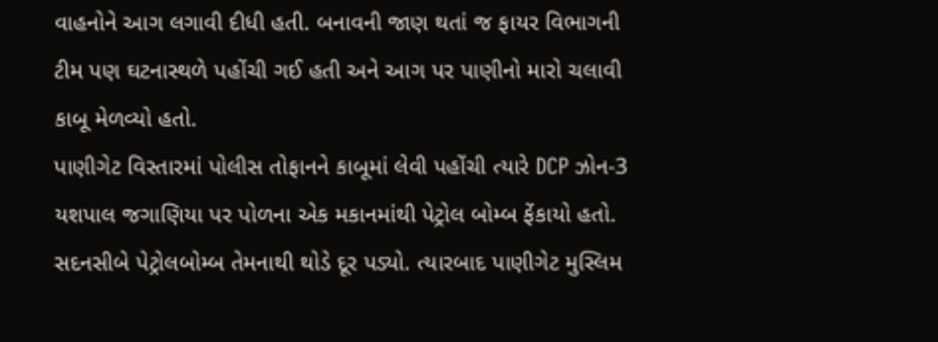વાહનોને આગ લગાવી દીધી હતી. બનાવની જાણ થતાં જ ફાયર વિભાગની ટીમ પણ ઘટનાસ્થળે પહોંચી ગઈ હતી અને આગ પર પાણીનો મારો ચલાવી કાબૂ મેળવ્યો હતો.
પાણીગેટ વિસ્તારમાં પોલીસ તોફાનને કાબૂમાં લેવી પહોંચી ત્યારે DCP ઝોન-3 યશપાલ જગાણિયા પર પોળના એક મકાનમાંથી પેટ્રોલ બોમ્બ ફેંકાયો હતો. સદનસીબે પેટ્રોલબોમ્બ તેમનાથી થોડે દૂર પડ્યો. ત્યારબાદ પાણીગેટ મુસ્લિમ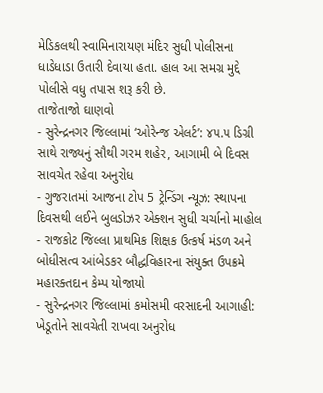મેડિકલથી સ્વામિનારાયણ મંદિર સુધી પોલીસના ધાડેધાડા ઉતારી દેવાયા હતા. હાલ આ સમગ્ર મુદ્દે પોલીસે વધુ તપાસ શરૂ કરી છે.
તાજેતાજો ઘાણવો
- સુરેન્દ્રનગર જિલ્લામાં ‘ઓરેન્જ એલર્ટ’: ૪૫.૫ ડિગ્રી સાથે રાજ્યનું સૌથી ગરમ શહેર, આગામી બે દિવસ સાવચેત રહેવા અનુરોધ
- ગુજરાતમાં આજના ટોપ 5 ટ્રેન્ડિંગ ન્યૂઝ: સ્થાપના દિવસથી લઈને બુલડોઝર એક્શન સુધી ચર્ચાનો માહોલ
- રાજકોટ જિલ્લા પ્રાથમિક શિક્ષક ઉત્કર્ષ મંડળ અને બોધીસત્વ આંબેડકર બૌદ્ધવિહારના સંયુક્ત ઉપક્રમે મહારક્તદાન કેમ્પ યોજાયો
- સુરેન્દ્રનગર જિલ્લામાં કમોસમી વરસાદની આગાહી: ખેડૂતોને સાવચેતી રાખવા અનુરોધ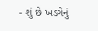- શું છે ખડગેનું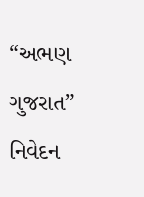“અભણ ગુજરાત” નિવેદન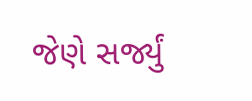જેણે સર્જ્યું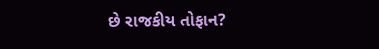છે રાજકીય તોફાન?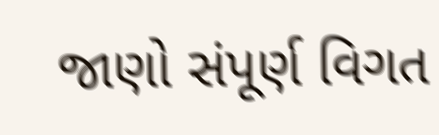જાણો સંપૂર્ણ વિગત